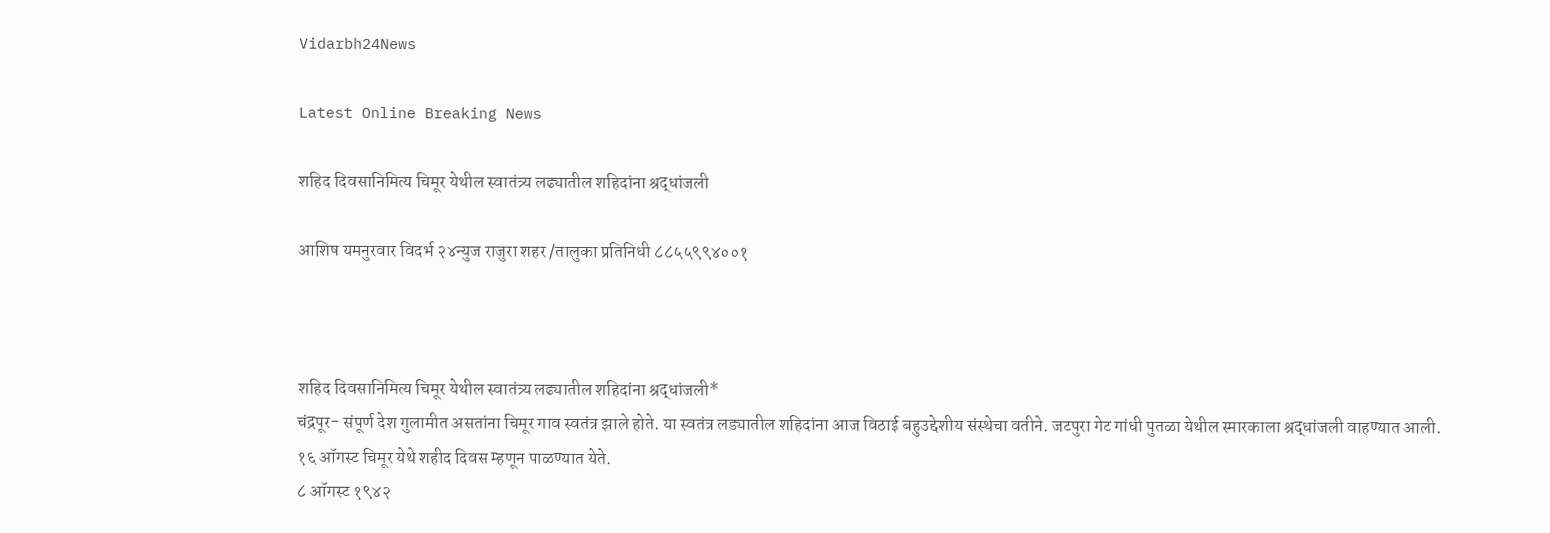Vidarbh24News

Latest Online Breaking News

शहिद दिवसानिमित्य चिमूर येथील स्वातंत्र्य लढ्यातील शहिदांना श्रद्धांजली

आशिष यमनुरवार विदर्भ २४न्युज राजुरा शहर /तालुका प्रतिनिधी ८८५५९९४००१



शहिद दिवसानिमित्य चिमूर येथील स्वातंत्र्य लढ्यातील शहिदांना श्रद्धांजली*
चंद्रपूर- संपूर्ण देश गुलामीत असतांना चिमूर गाव स्वतंत्र झाले होते. या स्वतंत्र लड्यातील शहिदांना आज विठाई बहुउद्देशीय संस्थेचा वतीने. जटपुरा गेट गांधी पुतळा येथील स्मारकाला श्रद्धांजली वाहण्यात आली.
१६ ऑगस्ट चिमूर येथे शहीद दिवस म्हणून पाळण्यात येते.
८ ऑगस्ट १९४२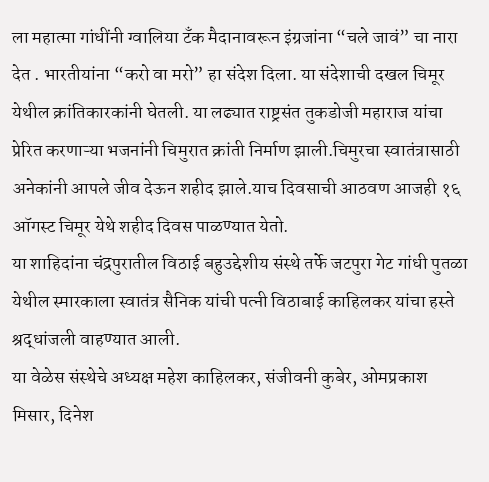ला महात्मा गांधींनी ग्वालिया टॅंक मैदानावरून इंग्रजांना “चले जावं” चा नारा देत . भारतीयांना “करो वा मरो” हा संदेश दिला. या संदेशाची दखल चिमूर येथील क्रांतिकारकांनी घेतली. या लढ्यात राष्ट्रसंत तुकडोजी महाराज यांचा प्रेरित करणाऱ्या भजनांनी चिमुरात क्रांती निर्माण झाली.चिमुरचा स्वातंत्रासाठी अनेकांनी आपले जीव देऊन शहीद झाले.याच दिवसाची आठवण आजही १६ ऑगस्ट चिमूर येथे शहीद दिवस पाळण्यात येतो.
या शाहिदांना चंद्रपुरातील विठाई बहुउद्देशीय संस्थे तर्फे जटपुरा गेट गांधी पुतळा येथील स्मारकाला स्वातंत्र सैनिक यांची पत्नी विठाबाई काहिलकर यांचा हस्ते श्रद्धांजली वाहण्यात आली.
या वेळेस संस्थेचे अध्यक्ष महेश काहिलकर, संजीवनी कुबेर, ओमप्रकाश मिसार, दिनेश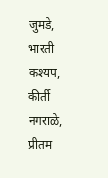जुमडे, भारती कश्यप, कीर्ती नगराळे, प्रीतम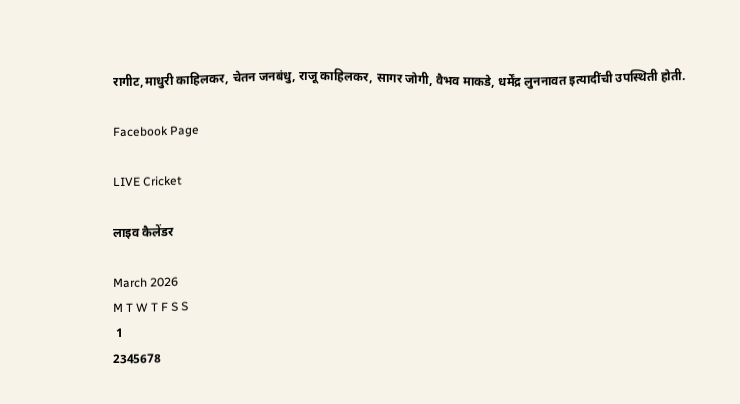रागीट,माधुरी काहिलकर, चेतन जनबंधु, राजू काहिलकर, सागर जोगी, वैभव माकडे, धर्मेंद्र लुननावत इत्यादींची उपस्थिती होती.

Facebook Page

LIVE Cricket

लाइव कैलेंडर

March 2026
M T W T F S S
 1
2345678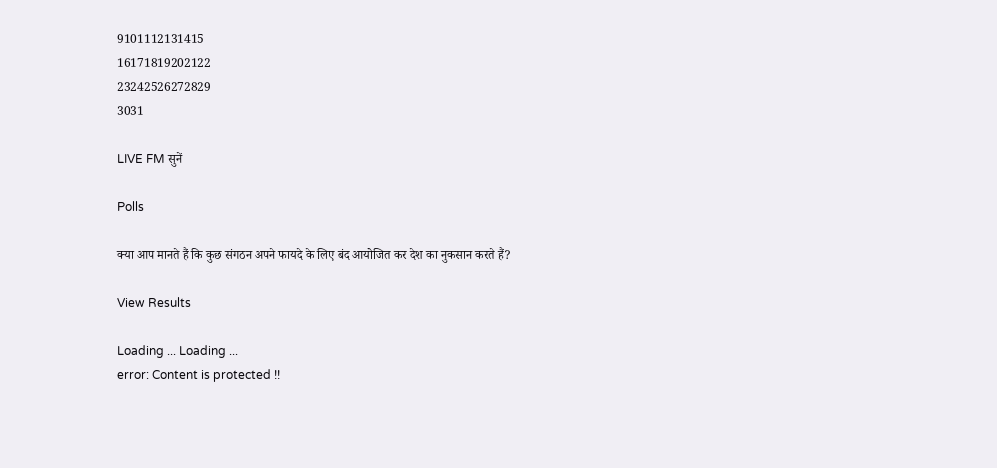9101112131415
16171819202122
23242526272829
3031

LIVE FM सुनें

Polls

क्या आप मानते हैं कि कुछ संगठन अपने फायदे के लिए बंद आयोजित कर देश का नुकसान करते हैं?

View Results

Loading ... Loading ...
error: Content is protected !!